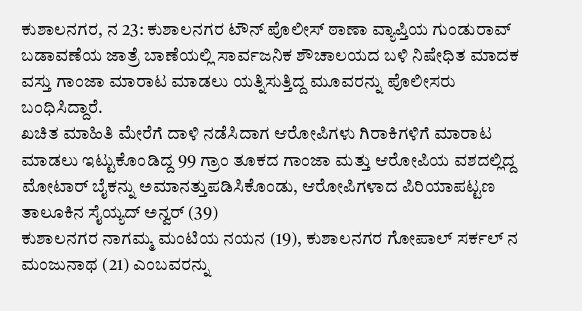ಕುಶಾಲನಗರ, ನ 23: ಕುಶಾಲನಗರ ಟೌನ್ ಪೊಲೀಸ್ ಠಾಣಾ ವ್ಯಾಪ್ತಿಯ ಗುಂಡುರಾವ್ ಬಡಾವಣೆಯ ಜಾತ್ರೆ ಬಾಣೆಯಲ್ಲಿ ಸಾರ್ವಜನಿಕ ಶೌಚಾಲಯದ ಬಳಿ ನಿಷೇಧಿತ ಮಾದಕ ವಸ್ತು ಗಾಂಜಾ ಮಾರಾಟ ಮಾಡಲು ಯತ್ನಿಸುತ್ತಿದ್ದ ಮೂವರನ್ನು ಪೊಲೀಸರು ಬಂಧಿಸಿದ್ದಾರೆ.
ಖಚಿತ ಮಾಹಿತಿ ಮೇರೆಗೆ ದಾಳಿ ನಡೆಸಿದಾಗ ಆರೋಪಿಗಳು ಗಿರಾಕಿಗಳಿಗೆ ಮಾರಾಟ ಮಾಡಲು ಇಟ್ಟುಕೊಂಡಿದ್ದ 99 ಗ್ರಾಂ ತೂಕದ ಗಾಂಜಾ ಮತ್ತು ಆರೋಪಿಯ ವಶದಲ್ಲಿದ್ದ ಮೋಟಾರ್ ಬೈಕನ್ನು ಅಮಾನತ್ತುಪಡಿಸಿಕೊಂಡು, ಆರೋಪಿಗಳಾದ ಪಿರಿಯಾಪಟ್ಟಣ ತಾಲೂಕಿನ ಸೈಯ್ಯದ್ ಅನ್ವರ್ (39)
ಕುಶಾಲನಗರ ನಾಗಮ್ಮ ಮಂಟಿಯ ನಯನ (19), ಕುಶಾಲನಗರ ಗೋಪಾಲ್ ಸರ್ಕಲ್ ನ ಮಂಜುನಾಥ (21) ಎಂಬವರನ್ನು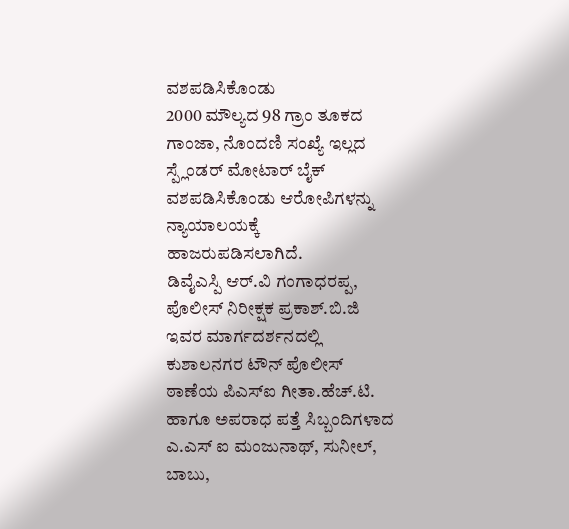ವಶಪಡಿಸಿಕೊಂಡು
2000 ಮೌಲ್ಯದ 98 ಗ್ರಾಂ ತೂಕದ ಗಾಂಜಾ, ನೊಂದಣಿ ಸಂಖ್ಯೆ ಇಲ್ಲದ ಸ್ಪ್ಲೆಂಡರ್ ಮೋಟಾರ್ ಬೈಕ್ ವಶಪಡಿಸಿಕೊಂಡು ಆರೋಪಿಗಳನ್ನು ನ್ಯಾಯಾಲಯಕ್ಕೆ ಹಾಜರುಪಡಿಸಲಾಗಿದೆ.
ಡಿವೈಎಸ್ಪಿ ಆರ್.ವಿ ಗಂಗಾಧರಪ್ಪ, ಪೊಲೀಸ್ ನಿರೀಕ್ಷಕ ಪ್ರಕಾಶ್.ಬಿ.ಜಿ ಇವರ ಮಾರ್ಗದರ್ಶನದಲ್ಲಿ ಕುಶಾಲನಗರ ಟೌನ್ ಪೊಲೀಸ್ ಠಾಣೆಯ ಪಿಎಸ್ಐ ಗೀತಾ.ಹೆಚ್.ಟಿ. ಹಾಗೂ ಅಪರಾಧ ಪತ್ತೆ ಸಿಬ್ಬಂದಿಗಳಾದ ಎ.ಎಸ್ ಐ ಮಂಜುನಾಥ್, ಸುನೀಲ್, ಬಾಬು,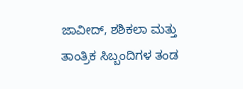ಜಾವೀದ್, ಶಶಿಕಲಾ ಮತ್ತು ತಾಂತ್ರಿಕ ಸಿಬ್ಬಂದಿಗಳ ತಂಡ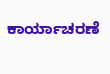ಕಾರ್ಯಾಚರಣೆ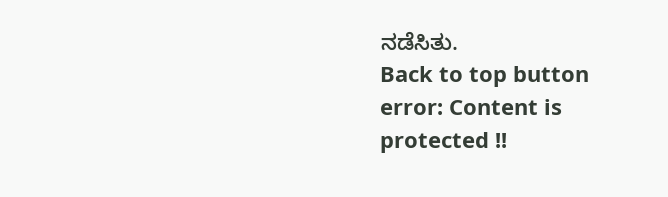ನಡೆಸಿತು.
Back to top button
error: Content is protected !!